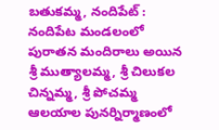బతుకమ్మ, నందిపేట్ : నందిపేట మండలంలో పురాతన మందిరాలు అయిన శ్రీ ముత్యాలమ్మ, శ్రీ చిలుకల చిన్నమ్మ, శ్రీ పోచమ్మ ఆలయాల పునర్నిర్మాణంలో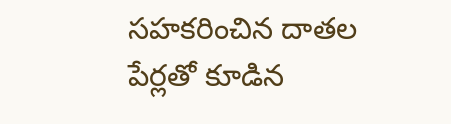సహకరించిన దాతల పేర్లతో కూడిన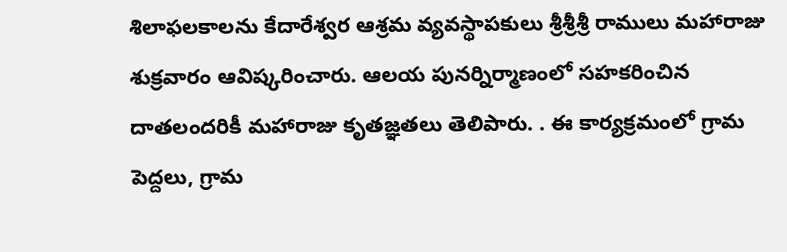శిలాఫలకాలను కేదారేశ్వర ఆశ్రమ వ్యవస్థాపకులు శ్రీశ్రీశ్రీ రాములు మహారాజు శుక్రవారం ఆవిష్కరించారు. ఆలయ పునర్నిర్మాణంలో సహకరించిన దాతలందరికీ మహారాజు కృతజ్ఞతలు తెలిపారు. . ఈ కార్యక్రమంలో గ్రామ పెద్దలు, గ్రామ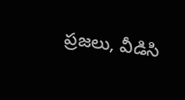ప్రజలు, వీడిసి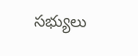సభ్యులు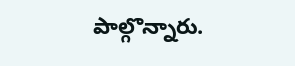పాల్గొన్నారు.